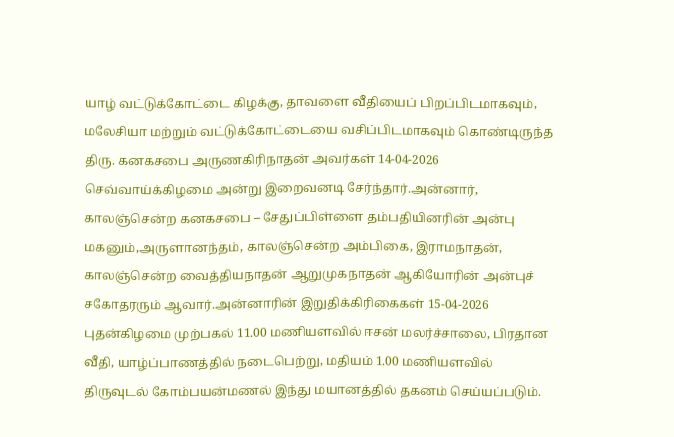யாழ் வட்டுக்கோட்டை கிழக்கு, தாவளை வீதியைப் பிறப்பிடமாகவும், மலேசியா மற்றும் வட்டுக்கோட்டையை வசிப்பிடமாகவும் கொண்டிருந்த திரு. கனகசபை அருணகிரிநாதன் அவர்கள் 14-04-2026 செவ்வாய்க்கிழமை அன்று இறைவனடி சேர்ந்தார்.அன்னார், காலஞ்சென்ற கனகசபை – சேதுப்பிள்ளை தம்பதியினரின் அன்பு மகனும்,அருளானந்தம், காலஞ்சென்ற அம்பிகை, இராமநாதன், காலஞ்சென்ற வைத்தியநாதன் ஆறுமுகநாதன் ஆகியோரின் அன்புச் சகோதரரும் ஆவார்.அன்னாரின் இறுதிக்கிரிகைகள் 15-04-2026 புதன்கிழமை முற்பகல் 11.00 மணியளவில் ஈசன் மலர்ச்சாலை, பிரதான வீதி, யாழ்ப்பாணத்தில் நடைபெற்று, மதியம் 1.00 மணியளவில் திருவுடல் கோம்பயன்மணல் இந்து மயானத்தில் தகனம் செய்யப்படும்.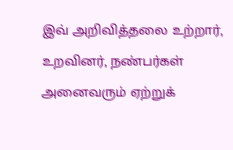இவ் அறிவித்தலை உற்றார், உறவினர், நண்பர்கள் அனைவரும் ஏற்றுக்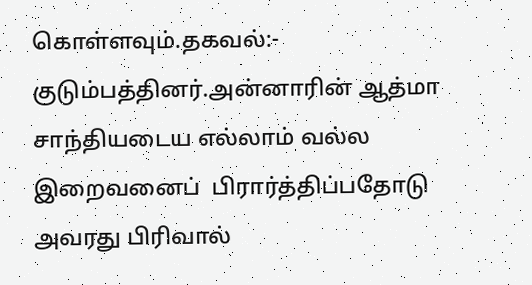கொள்ளவும்.தகவல்:- குடும்பத்தினர்.அன்னாரின் ஆத்மா சாந்தியடைய எல்லாம் வல்ல இறைவனைப்  பிரார்த்திப்பதோடு அவரது பிரிவால்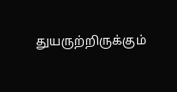துயருற்றிருக்கும்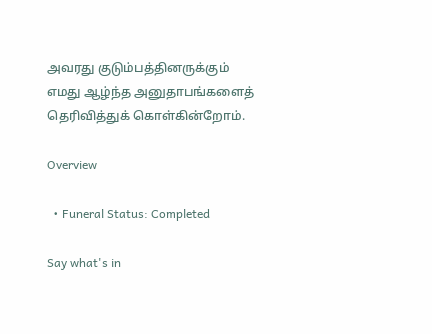அவரது குடும்பத்தினருக்கும் எமது ஆழ்ந்த அனுதாபங்களைத் தெரிவித்துக் கொள்கின்றோம்.

Overview

  • Funeral Status: Completed

Say what's in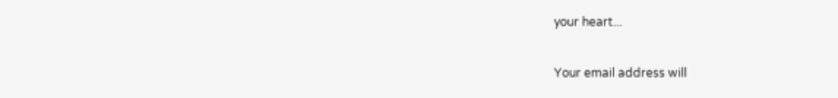your heart...

Your email address will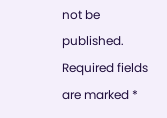not be published. Required fields are marked *